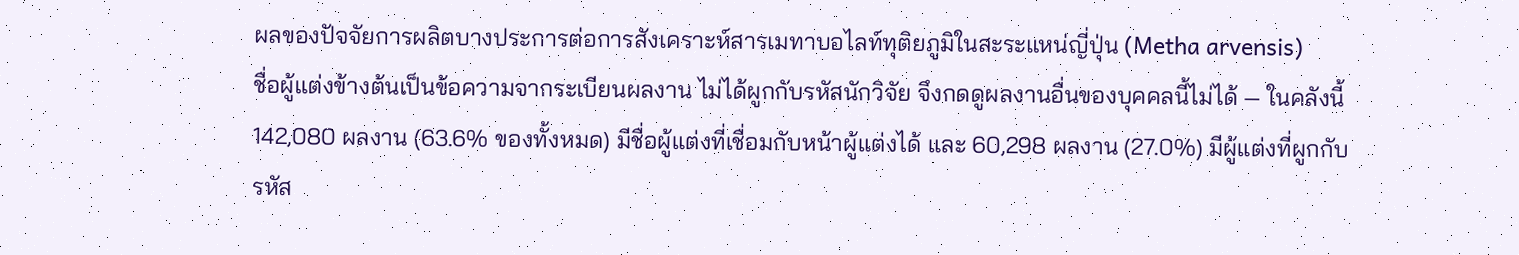ผลของปัจจัยการผลิตบางประการต่อการสังเคราะห์สารเมทาบอไลท์ทุติยภูมิในสะระแหน่ญี่ปุ่น (Metha arvensis)
ชื่อผู้แต่งข้างต้นเป็นข้อความจากระเบียนผลงาน ไม่ได้ผูกกับรหัสนักวิจัย จึงกดดูผลงานอื่นของบุคคลนี้ไม่ได้ — ในคลังนี้ 142,080 ผลงาน (63.6% ของทั้งหมด) มีชื่อผู้แต่งที่เชื่อมกับหน้าผู้แต่งได้ และ 60,298 ผลงาน (27.0%) มีผู้แต่งที่ผูกกับรหัส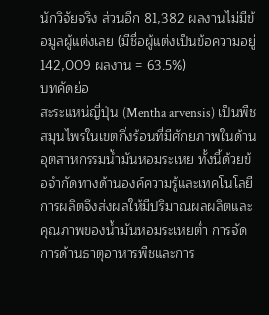นักวิจัยจริง ส่วนอีก 81,382 ผลงานไม่มีข้อมูลผู้แต่งเลย (มีชื่อผู้แต่งเป็นข้อความอยู่ 142,009 ผลงาน = 63.5%)
บทคัดย่อ
สะระแหน่ญี่ปุ่น (Mentha arvensis) เป็นพืชสมุนไพรในเขตกึ่งร้อนที่มีศักยภาพในด้านอุตสาหกรรมน้ำมันหอมระเหย ทั้งนี้ด้วยข้อจำกัดทางด้านองค์ความรู้และเทคโนโลยีการผลิตจึงส่งผลให้มีปริมาณผลผลิตและคุณภาพของน้ำมันหอมระเหยต่ำ การจัดการด้านธาตุอาหารพืชและการ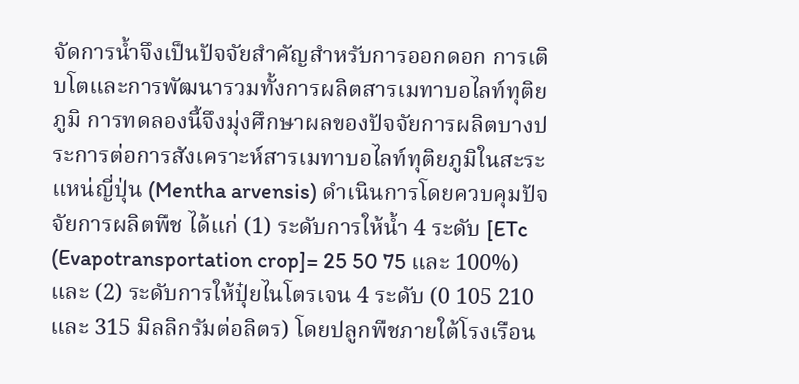จัดการน้ำจึงเป็นปัจจัยสำคัญสำหรับการออกดอก การเติบโตและการพัฒนารวมทั้งการผลิตสารเมทาบอไลท์ทุติยภูมิ การทดลองนี้จึงมุ่งศึกษาผลของปัจจัยการผลิตบางประการต่อการสังเคราะห์สารเมทาบอไลท์ทุติยภูมิในสะระแหน่ญี่ปุ่น (Mentha arvensis) ดำเนินการโดยควบคุมปัจจัยการผลิตพืช ได้แก่ (1) ระดับการให้น้ำ 4 ระดับ [ETc (Evapotransportation crop]= 25 50 75 และ 100%) และ (2) ระดับการให้ปุ๋ยไนโตรเจน 4 ระดับ (0 105 210 และ 315 มิลลิกรัมต่อลิตร) โดยปลูกพืชภายใต้โรงเรือน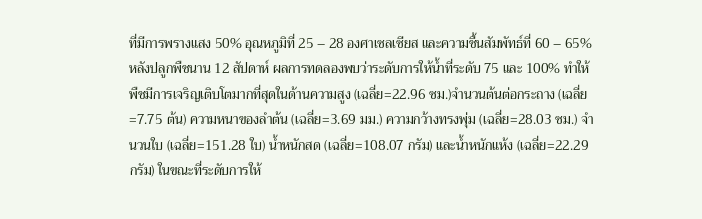ที่มีการพรางแสง 50% อุณหภูมิที่ 25 – 28 องศาเซลเซียส และความชื้นสัมพัทธ์ที่ 60 – 65% หลังปลูกพืชนาน 12 สัปดาห์ ผลการทดลองพบว่าระดับการให้น้ำที่ระดับ 75 และ 100% ทำให้พืชมีการเจริญเติบโตมากที่สุดในด้านความสูง (เฉลี่ย=22.96 ซม.)จำนวนต้นต่อกระถาง (เฉลี่ย=7.75 ต้น) ความหนาของลำต้น (เฉลี่ย=3.69 มม.) ความกว้างทรงพุ่ม (เฉลี่ย=28.03 ซม.) จำนวนใบ (เฉลี่ย=151.28 ใบ) น้ำหนักสด (เฉลี่ย=108.07 กรัม) และน้ำหนักแห้ง (เฉลี่ย=22.29 กรัม) ในขณะที่ระดับการให้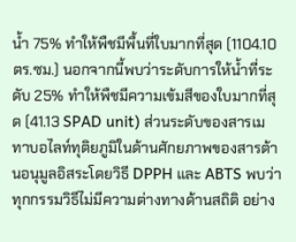น้ำ 75% ทำให้พืชมีพื้นที่ใบมากที่สุด (1104.10 ตร.ซม.) นอกจากนี้พบว่าระดับการให้น้ำที่ระดับ 25% ทำให้พืชมีความเข้มสีของใบมากที่สุด (41.13 SPAD unit) ส่วนระดับของสารเมทาบอไลท์ทุติยภูมิในด้านศักยภาพของสารต้านอนุมูลอิสระโดยวิธี DPPH และ ABTS พบว่า ทุกกรรมวิธีไม่มีความต่างทางด้านสถิติ อย่าง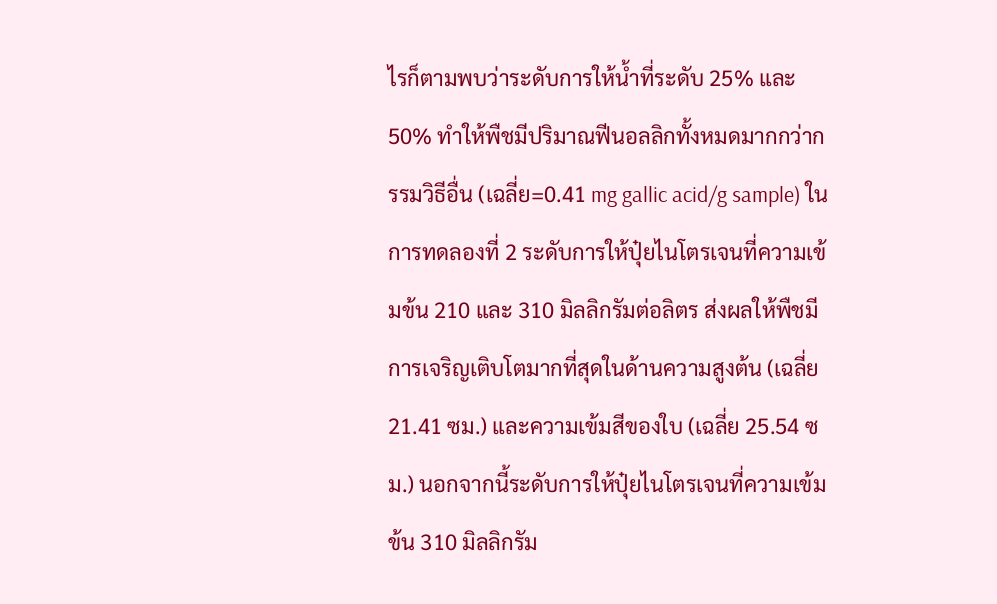ไรก็ตามพบว่าระดับการให้น้ำที่ระดับ 25% และ 50% ทำให้พืชมีปริมาณฟีนอลลิกทั้งหมดมากกว่ากรรมวิธีอื่น (เฉลี่ย=0.41 mg gallic acid/g sample) ในการทดลองที่ 2 ระดับการให้ปุ๋ยไนโตรเจนที่ความเข้มข้น 210 และ 310 มิลลิกรัมต่อลิตร ส่งผลให้พืชมีการเจริญเติบโตมากที่สุดในด้านความสูงต้น (เฉลี่ย 21.41 ซม.) และความเข้มสีของใบ (เฉลี่ย 25.54 ซม.) นอกจากนี้ระดับการให้ปุ๋ยไนโตรเจนที่ความเข้มข้น 310 มิลลิกรัม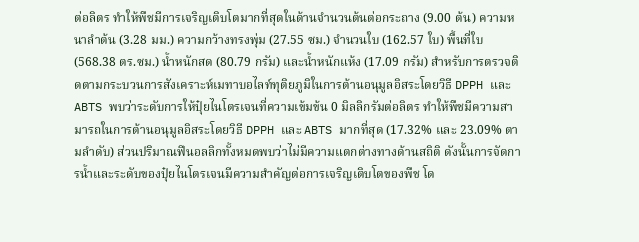ต่อลิตร ทำให้พืชมีการเจริญเติบโตมากที่สุดในด้านจำนวนต้นต่อกระถาง (9.00 ต้น) ความหนาลำต้น (3.28 มม.) ความกว้างทรงพุ่ม (27.55 ซม.) จำนวนใบ (162.57 ใบ) พื้นที่ใบ (568.38 ตร.ซม.) น้ำหนักสด (80.79 กรัม) และน้ำหนักแห้ง (17.09 กรัม) สำหรับการตรวจติดตามกระบวนการสังเคราะห์เมทาบอไลท์ทุติยภูมิในการต้านอนุมูลอิสระโดยวิธี DPPH และ ABTS พบว่าระดับการให้ปุ๋ยไนโตรเจนที่ความเข้มข้น 0 มิลลิกรัมต่อลิตร ทำให้พืชมีความสามารถในการต้านอนุมูลอิสระโดยวิธี DPPH และ ABTS มากที่สุด (17.32% และ 23.09% ตามลำดับ) ส่วนปริมาณฟีนอลลิกทั้งหมดพบว่าไม่มีความแตกต่างทางด้านสถิติ ดังนั้นการจัดการน้ำและระดับของปุ๋ยไนโตรเจนมีความสำคัญต่อการเจริญเติบโตของพืช โด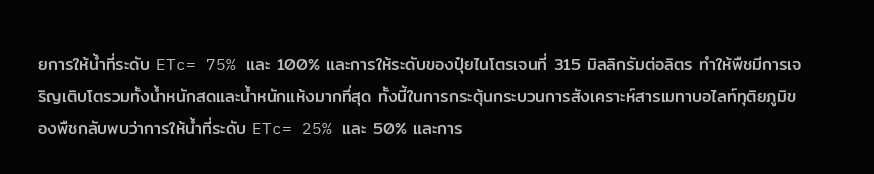ยการให้น้ำที่ระดับ ETc= 75% และ 100% และการให้ระดับของปุ๋ยไนโตรเจนที่ 315 มิลลิกรัมต่อลิตร ทำให้พืชมีการเจริญเติบโตรวมทั้งน้ำหนักสดและน้ำหนักแห้งมากที่สุด ทั้งนี้ในการกระตุ้นกระบวนการสังเคราะห์สารเมทาบอไลท์ทุติยภูมิของพืชกลับพบว่าการให้น้ำที่ระดับ ETc= 25% และ 50% และการ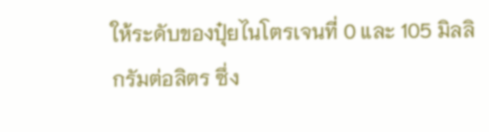ให้ระดับของปุ๋ยไนโตรเจนที่ 0 และ 105 มิลลิกรัมต่อลิตร ซึ่ง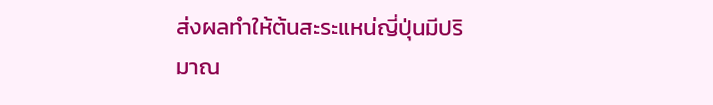ส่งผลทำให้ต้นสะระแหน่ญี่ปุ่นมีปริมาณ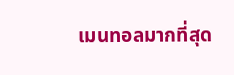เมนทอลมากที่สุด